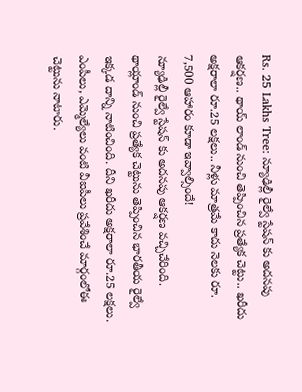Rs. 25 Lakhs Tree: న్యూఢిల్లీ రైల్వే స్టేషన్ కు అదనపు ఆకర్షణ.. థాయ్ లాండ్ నుంచి తెప్పించిన ప్రత్యేక చెట్టు.. ఖరీదు అక్షరాలా రూ.25 లక్షలు.. నీళ్లు మాత్రమే కాదు నెలకు రూ. 7,500 ఆహారం కూడా ఇవ్వాల్సిందే!
న్యూఢిల్లీ రైల్వే స్టేషన్ కు అదనపు ఆకర్షణ వచ్చిచేరింది. థాయ్లాండ్ నుంచి ప్రత్యేక చెట్టును తెప్పించిన భారతీయ రైల్వే ఇక్కడ దాన్ని నాటించింది. దీని ఖరీదు అక్షరాలా రూ.25 లక్షలు. ఎంపీలు, ఎమ్మెల్యేలు వంటి వీఐపీలు ప్రవేశించే మార్గంలోఈ చెట్టును నాటారు.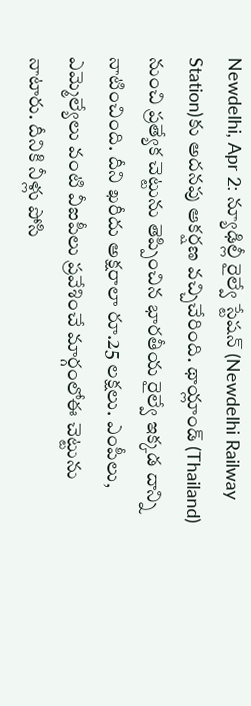Newdelhi, Apr 2: న్యూఢిల్లీ రైల్వే స్టేషన్ (Newdelhi Railway Station)కు అదనపు ఆకర్షణ వచ్చిచేరింది. థాయ్లాండ్ (Thailand) నుంచి ప్రత్యేక చెట్టును తెప్పించిన భారతీయ రైల్వే ఇక్కడ దాన్ని నాటించింది. దీని ఖరీదు అక్షరాలా రూ.25 లక్షలు. ఎంపీలు, ఎమ్మెల్యేలు వంటి వీఐపీలు ప్రవేశించే మార్గంలోఈ చెట్టును నాటారు. దీనికి నీళ్లు పోసి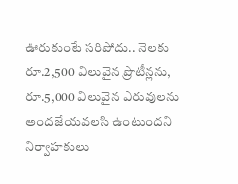ఊరుకుంటే సరిపోదు.. నెలకు రూ.2,500 విలువైన ప్రొటీన్లను, రూ.5,000 విలువైన ఎరువులను అందజేయవలసి ఉంటుందని నిర్వాహకులు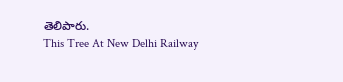తెలిపారు.
This Tree At New Delhi Railway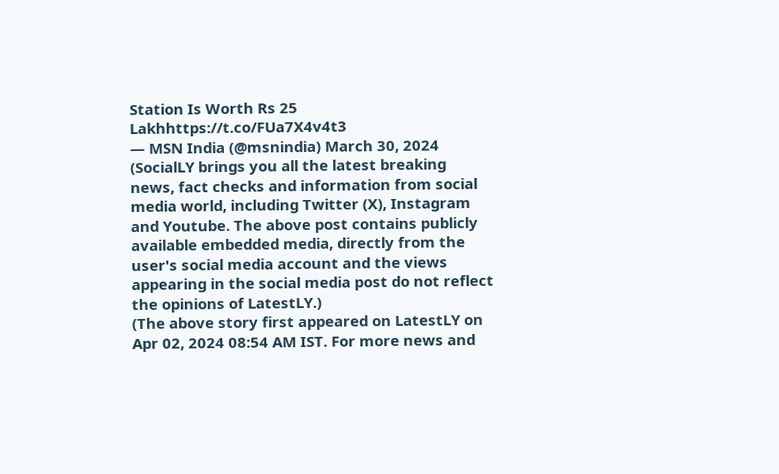Station Is Worth Rs 25 Lakhhttps://t.co/FUa7X4v4t3
— MSN India (@msnindia) March 30, 2024
(SocialLY brings you all the latest breaking news, fact checks and information from social media world, including Twitter (X), Instagram and Youtube. The above post contains publicly available embedded media, directly from the user's social media account and the views appearing in the social media post do not reflect the opinions of LatestLY.)
(The above story first appeared on LatestLY on Apr 02, 2024 08:54 AM IST. For more news and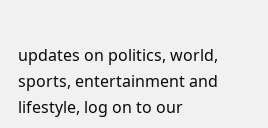updates on politics, world, sports, entertainment and lifestyle, log on to our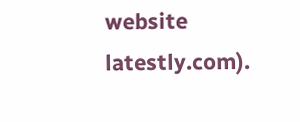website latestly.com).